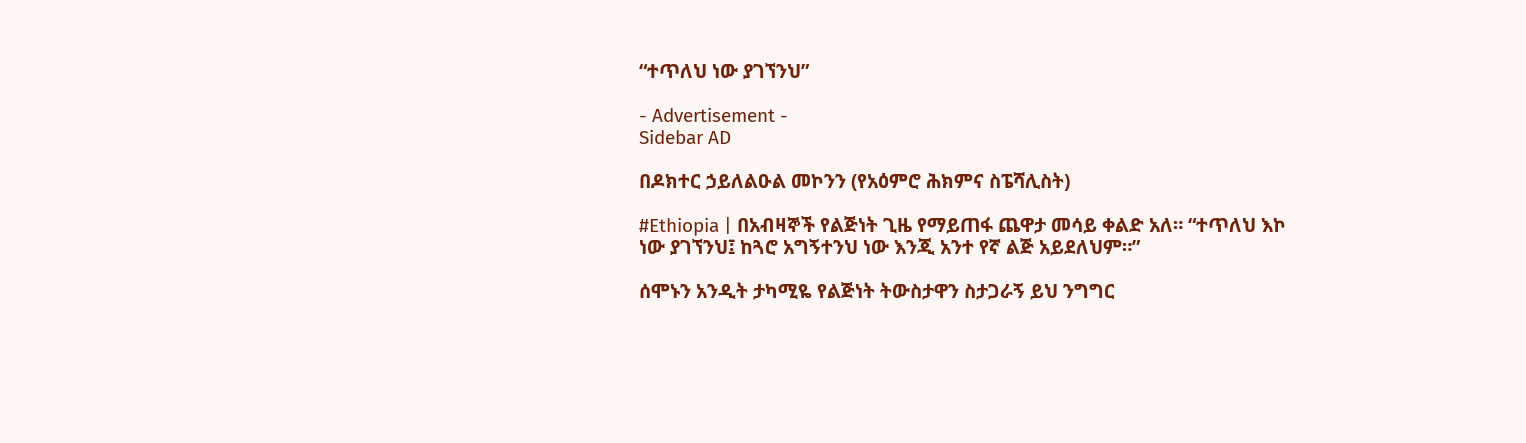“ተጥለህ ነው ያገኘንህ”

- Advertisement -
Sidebar AD

በዶክተር ኃይለልዑል መኮንን (የአዕምሮ ሕክምና ስፔሻሊስት)

#Ethiopia | በአብዛኞች የልጅነት ጊዜ የማይጠፋ ጨዋታ መሳይ ቀልድ አለ። “ተጥለህ እኮ ነው ያገኘንህ፤ ከጓሮ አግኝተንህ ነው እንጂ አንተ የኛ ልጅ አይደለህም።”

ሰሞኑን አንዲት ታካሚዬ የልጅነት ትውስታዋን ስታጋራኝ ይህ ንግግር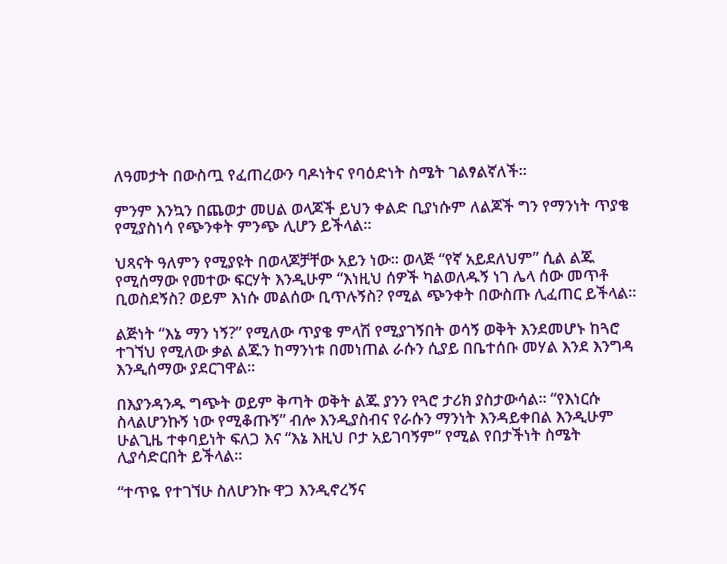ለዓመታት በውስጧ የፈጠረውን ባዶነትና የባዕድነት ስሜት ገልፃልኛለች።

ምንም እንኳን በጨወታ መሀል ወላጆች ይህን ቀልድ ቢያነሱም ለልጆች ግን የማንነት ጥያቄ የሚያስነሳ የጭንቀት ምንጭ ሊሆን ይችላል።

ህጻናት ዓለምን የሚያዩት በወላጆቻቸው አይን ነው። ወላጅ “የኛ አይደለህም” ሲል ልጁ የሚሰማው የመተው ፍርሃት እንዲሁም “እነዚህ ሰዎች ካልወለዱኝ ነገ ሌላ ሰው መጥቶ ቢወስደኝስ? ወይም እነሱ መልሰው ቢጥሉኝስ? የሚል ጭንቀት በውስጡ ሊፈጠር ይችላል።

ልጅነት “እኔ ማን ነኝ?” የሚለው ጥያቄ ምላሽ የሚያገኝበት ወሳኝ ወቅት እንደመሆኑ ከጓሮ ተገኘህ የሚለው ቃል ልጁን ከማንነቱ በመነጠል ራሱን ሲያይ በቤተሰቡ መሃል እንደ እንግዳ እንዲሰማው ያደርገዋል።

በእያንዳንዱ ግጭት ወይም ቅጣት ወቅት ልጁ ያንን የጓሮ ታሪክ ያስታውሳል። “የእነርሱ ስላልሆንኩኝ ነው የሚቆጡኝ” ብሎ እንዲያስብና የራሱን ማንነት እንዳይቀበል እንዲሁም ሁልጊዜ ተቀባይነት ፍለጋ እና “እኔ እዚህ ቦታ አይገባኝም” የሚል የበታችነት ስሜት ሊያሳድርበት ይችላል።

“ተጥዬ የተገኘሁ ስለሆንኩ ዋጋ እንዲኖረኝና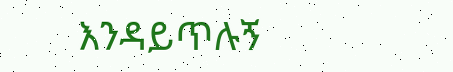እንዳይጥሉኝ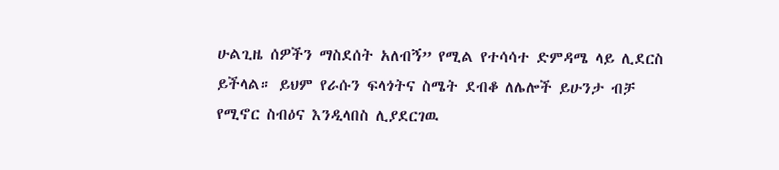ሁልጊዜ ሰዎችን ማስደሰት አለብኝ” የሚል የተሳሳተ ድምዳሜ ላይ ሊደርስ ይችላል። ይህም የራሱን ፍላጎትና ስሜት ደብቆ ለሌሎች ይሁንታ ብቻ የሚኖር ስብዕና እንዲላበስ ሊያደርገዉ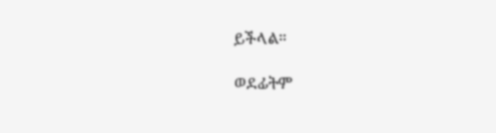ይችላል።

ወደፊትም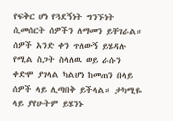የፍቅር ሆነ የጓደኝነት ግንኙነት ሲመሰርት ሰዎችን ለማመን ይቸገራል። ሰዎች አንድ ቀን ጥለውኝ ይሄዳሉ የሚል ስጋት ስላለዉ ወይ ራሱን ቀድሞ ያገላል ካልሆነ ከመጠን በላይ ሰዎች ላይ ሊጣበቅ ይችላል። ታካሚዬ ላይ ያየሁትም ይሄንኑ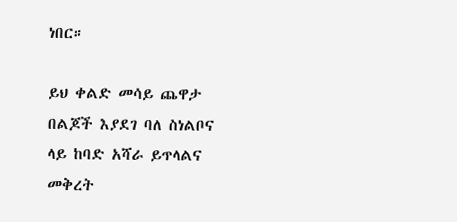ነበር።

ይህ ቀልድ መሳይ ጨዋታ በልጆች እያደገ ባለ ስነልቦና ላይ ከባድ አሻራ ይጥላልና መቅረት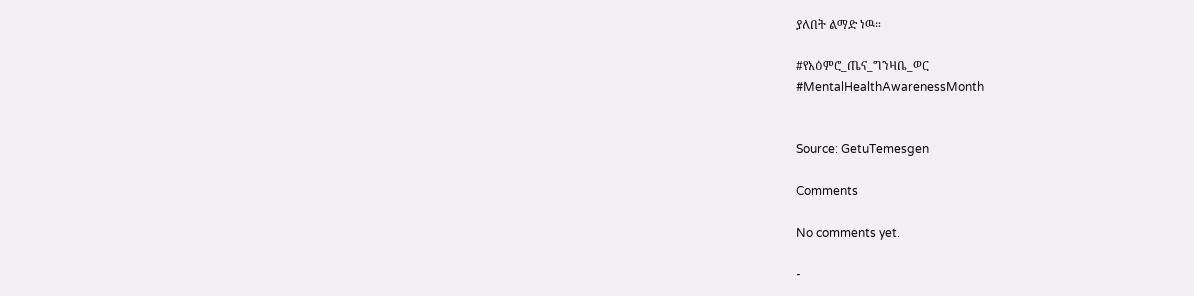ያለበት ልማድ ነዉ።

#የአዕምሮ_ጤና_ግንዛቤ_ወር
#MentalHealthAwarenessMonth


Source: GetuTemesgen

Comments

No comments yet.

-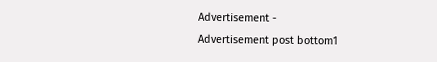Advertisement -
Advertisement post bottom1